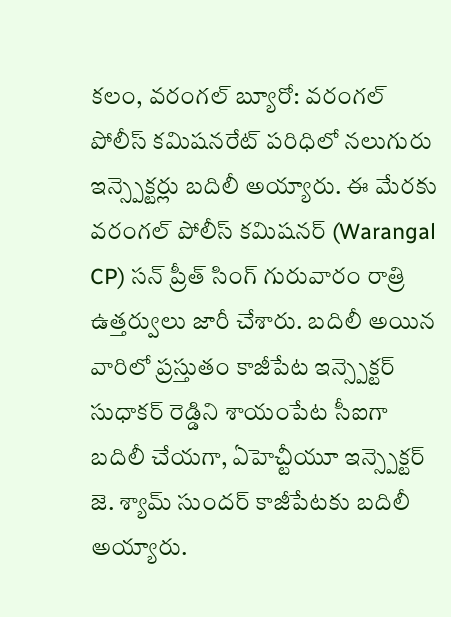కలం, వరంగల్ బ్యూరో: వరంగల్ పోలీస్ కమిషనరేట్ పరిధిలో నలుగురు ఇన్స్పెక్టర్లు బదిలీ అయ్యారు. ఈ మేరకు వరంగల్ పోలీస్ కమిషనర్ (Warangal CP) సన్ ప్రీత్ సింగ్ గురువారం రాత్రి ఉత్తర్వులు జారీ చేశారు. బదిలీ అయిన వారిలో ప్రస్తుతం కాజీపేట ఇన్స్పెక్టర్ సుధాకర్ రెడ్డిని శాయంపేట సీఐగా బదిలీ చేయగా, ఏహెచ్టీయూ ఇన్స్పెక్టర్ జె. శ్యామ్ సుందర్ కాజీపేటకు బదిలీ అయ్యారు.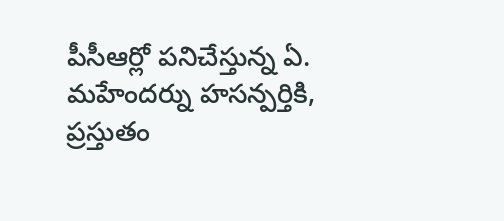పీసీఆర్లో పనిచేస్తున్న ఏ. మహేందర్ను హసన్పర్తికి, ప్రస్తుతం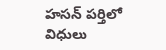హసన్ పర్తిలో విధులు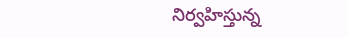నిర్వహిస్తున్న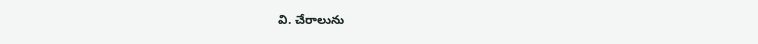వి. చేరాలును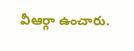వీఆర్గా ఉంచారు.